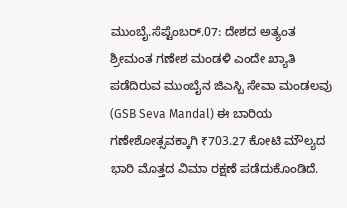ಮುಂಬೈ.ಸೆಪ್ಟೆಂಬರ್.07: ದೇಶದ ಅತ್ಯಂತ ಶ್ರೀಮಂತ ಗಣೇಶ ಮಂಡಳಿ ಎಂದೇ ಖ್ಯಾತಿ ಪಡೆದಿರುವ ಮುಂಬೈನ ಜಿಎಸ್ಬಿ ಸೇವಾ ಮಂಡಲವು (GSB Seva Mandal) ಈ ಬಾರಿಯ ಗಣೇಶೋತ್ಸವಕ್ಕಾಗಿ ₹703.27 ಕೋಟಿ ಮೌಲ್ಯದ ಭಾರಿ ಮೊತ್ತದ ವಿಮಾ ರಕ್ಷಣೆ ಪಡೆದುಕೊಂಡಿದೆ.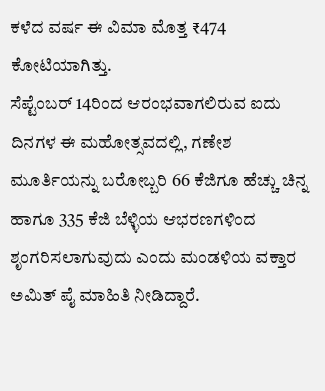ಕಳೆದ ವರ್ಷ ಈ ವಿಮಾ ಮೊತ್ತ ₹474 ಕೋಟಿಯಾಗಿತ್ತು.
ಸೆಪ್ಟೆಂಬರ್ 14ರಿಂದ ಆರಂಭವಾಗಲಿರುವ ಐದು ದಿನಗಳ ಈ ಮಹೋತ್ಸವದಲ್ಲಿ, ಗಣೇಶ ಮೂರ್ತಿಯನ್ನು ಬರೋಬ್ಬರಿ 66 ಕೆಜಿಗೂ ಹೆಚ್ಚು ಚಿನ್ನ ಹಾಗೂ 335 ಕೆಜಿ ಬೆಳ್ಳಿಯ ಆಭರಣಗಳಿಂದ ಶೃಂಗರಿಸಲಾಗುವುದು ಎಂದು ಮಂಡಳಿಯ ವಕ್ತಾರ ಅಮಿತ್ ಪೈ ಮಾಹಿತಿ ನೀಡಿದ್ದಾರೆ.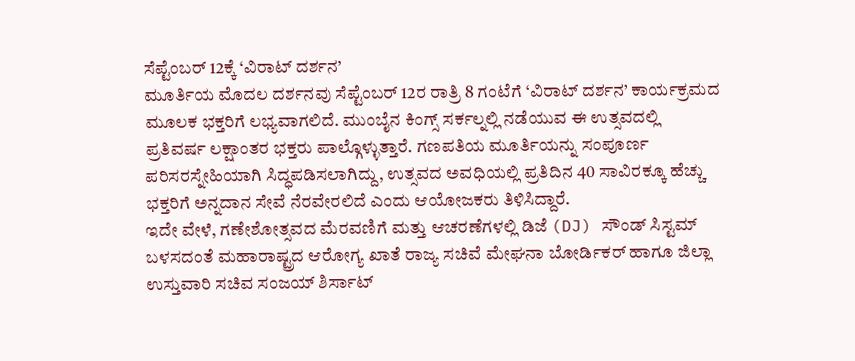ಸೆಪ್ಟೆಂಬರ್ 12ಕ್ಕೆ ‘ವಿರಾಟ್ ದರ್ಶನ’
ಮೂರ್ತಿಯ ಮೊದಲ ದರ್ಶನವು ಸೆಪ್ಟೆಂಬರ್ 12ರ ರಾತ್ರಿ 8 ಗಂಟೆಗೆ ‘ವಿರಾಟ್ ದರ್ಶನ’ ಕಾರ್ಯಕ್ರಮದ ಮೂಲಕ ಭಕ್ತರಿಗೆ ಲಭ್ಯವಾಗಲಿದೆ. ಮುಂಬೈನ ಕಿಂಗ್ಸ್ ಸರ್ಕಲ್ನಲ್ಲಿ ನಡೆಯುವ ಈ ಉತ್ಸವದಲ್ಲಿ ಪ್ರತಿವರ್ಷ ಲಕ್ಷಾಂತರ ಭಕ್ತರು ಪಾಲ್ಗೊಳ್ಳುತ್ತಾರೆ. ಗಣಪತಿಯ ಮೂರ್ತಿಯನ್ನು ಸಂಪೂರ್ಣ ಪರಿಸರಸ್ನೇಹಿಯಾಗಿ ಸಿದ್ಧಪಡಿಸಲಾಗಿದ್ದು, ಉತ್ಸವದ ಅವಧಿಯಲ್ಲಿ ಪ್ರತಿದಿನ 40 ಸಾವಿರಕ್ಕೂ ಹೆಚ್ಚು ಭಕ್ತರಿಗೆ ಅನ್ನದಾನ ಸೇವೆ ನೆರವೇರಲಿದೆ ಎಂದು ಆಯೋಜಕರು ತಿಳಿಸಿದ್ದಾರೆ.
ಇದೇ ವೇಳೆ, ಗಣೇಶೋತ್ಸವದ ಮೆರವಣಿಗೆ ಮತ್ತು ಆಚರಣೆಗಳಲ್ಲಿ ಡಿಜೆ (DJ) ಸೌಂಡ್ ಸಿಸ್ಟಮ್ ಬಳಸದಂತೆ ಮಹಾರಾಷ್ಟ್ರದ ಆರೋಗ್ಯ ಖಾತೆ ರಾಜ್ಯ ಸಚಿವೆ ಮೇಘನಾ ಬೋರ್ಡಿಕರ್ ಹಾಗೂ ಜಿಲ್ಲಾ ಉಸ್ತುವಾರಿ ಸಚಿವ ಸಂಜಯ್ ಶಿರ್ಸಾಟ್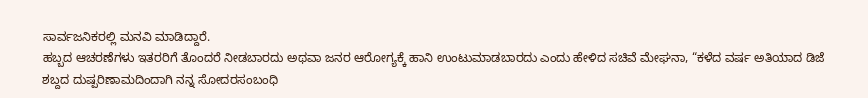ಸಾರ್ವಜನಿಕರಲ್ಲಿ ಮನವಿ ಮಾಡಿದ್ದಾರೆ.
ಹಬ್ಬದ ಆಚರಣೆಗಳು ಇತರರಿಗೆ ತೊಂದರೆ ನೀಡಬಾರದು ಅಥವಾ ಜನರ ಆರೋಗ್ಯಕ್ಕೆ ಹಾನಿ ಉಂಟುಮಾಡಬಾರದು ಎಂದು ಹೇಳಿದ ಸಚಿವೆ ಮೇಘನಾ, “ಕಳೆದ ವರ್ಷ ಅತಿಯಾದ ಡಿಜೆ ಶಬ್ದದ ದುಷ್ಪರಿಣಾಮದಿಂದಾಗಿ ನನ್ನ ಸೋದರಸಂಬಂಧಿ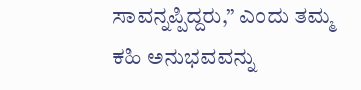ಸಾವನ್ನಪ್ಪಿದ್ದರು,” ಎಂದು ತಮ್ಮ ಕಹಿ ಅನುಭವವನ್ನು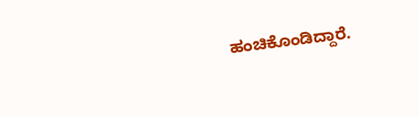ಹಂಚಿಕೊಂಡಿದ್ದಾರೆ.